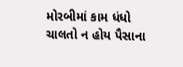મોરબીમાં કામ ધંધો ચાલતો ન હોય પૈસાના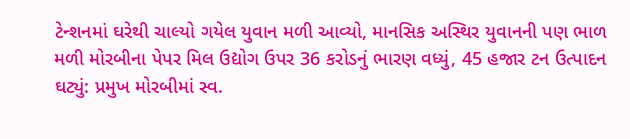ટેન્શનમાં ઘરેથી ચાલ્યો ગયેલ યુવાન મળી આવ્યો, માનસિક અસ્થિર યુવાનની પણ ભાળ મળી મોરબીના પેપર મિલ ઉદ્યોગ ઉપર 36 કરોડનું ભારણ વધ્યું, 45 હજાર ટન ઉત્પાદન ઘટ્યું: પ્રમુખ મોરબીમાં સ્વ.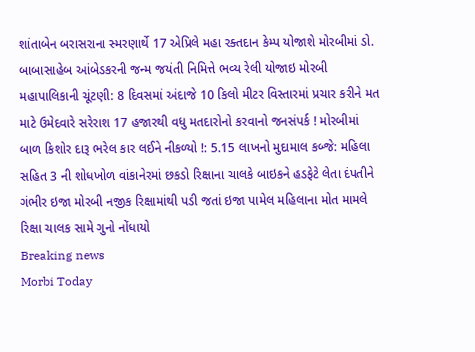શાંતાબેન બરાસરાના સ્મરણાર્થે 17 એપ્રિલે મહા રક્તદાન કેમ્પ યોજાશે મોરબીમાં ડો. બાબાસાહેબ આંબેડકરની જન્મ જયંતી નિમિત્તે ભવ્ય રેલી યોજાઇ મોરબી મહાપાલિકાની ચૂંટણી: 8 દિવસમાં અંદાજે 10 કિલો મીટર વિસ્તારમાં પ્રચાર કરીને મત માટે ઉમેદવારે સરેરાશ 17 હજારથી વધુ મતદારોનો કરવાનો જનસંપર્ક ! મોરબીમાં બાળ કિશોર દારૂ ભરેલ કાર લઈને નીકળ્યો !: 5.15 લાખનો મુદામાલ કબ્જે: મહિલા સહિત 3 ની શોધખોળ વાંકાનેરમાં છકડો રિક્ષાના ચાલકે બાઇકને હડફેટે લેતા દંપતીને ગંભીર ઇજા મોરબી નજીક રિક્ષામાંથી પડી જતાં ઇજા પામેલ મહિલાના મોત મામલે રિક્ષા ચાલક સામે ગુનો નોંધાયો
Breaking news
Morbi Today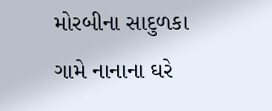મોરબીના સાદુળકા ગામે નાનાના ઘરે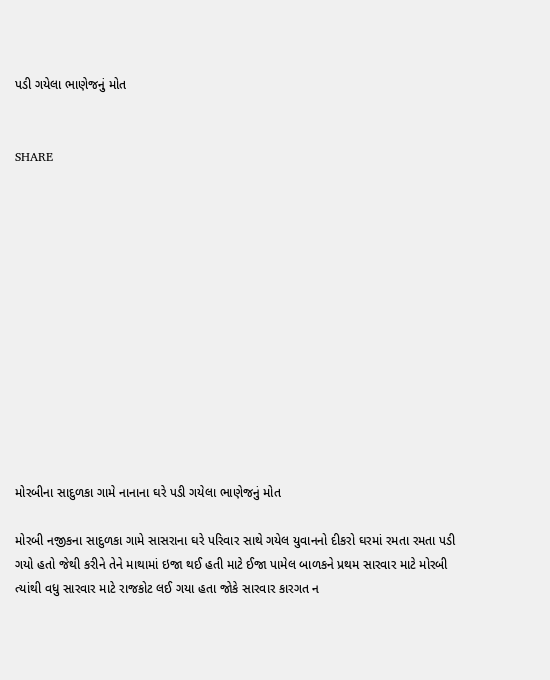પડી ગયેલા ભાણેજનું મોત


SHARE













મોરબીના સાદુળકા ગામે નાનાના ઘરે પડી ગયેલા ભાણેજનું મોત

મોરબી નજીકના સાદુળકા ગામે સાસરાના ઘરે પરિવાર સાથે ગયેલ યુવાનનો દીકરો ઘરમાં રમતા રમતા પડી ગયો હતો જેથી કરીને તેને માથામાં ઇજા થઈ હતી માટે ઈજા પામેલ બાળકને પ્રથમ સારવાર માટે મોરબી ત્યાંથી વધુ સારવાર માટે રાજકોટ લઈ ગયા હતા જોકે સારવાર કારગત ન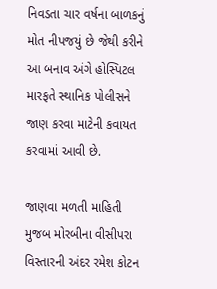નિવડતા ચાર વર્ષના બાળકનું મોત નીપજયું છે જેથી કરીને આ બનાવ અંગે હોસ્પિટલ મારફતે સ્થાનિક પોલીસને જાણ કરવા માટેની કવાયત કરવામાં આવી છે.

જાણવા મળતી માહિતી મુજબ મોરબીના વીસીપરા વિસ્તારની અંદર રમેશ કોટન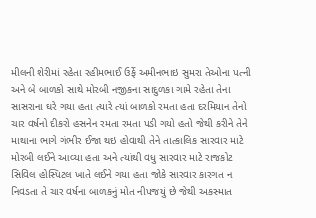મીલની શેરીમાં રહેતા રહીમભાઈ ઉર્ફે અમીનભાઇ સુમરા તેઓના પત્ની અને બે બાળકો સાથે મોરબી નજીકના સાદુળકા ગામે રહેતા તેના સાસરાના ઘરે ગયા હતા ત્યારે ત્યાં બાળકો રમતા હતા દરમિયાન તેનો ચાર વર્ષનો દીકરો હસનેન રમતા રમતા પડી ગયો હતો જેથી કરીને તેને માથાના ભાગે ગંભીર ઈજા થઇ હોવાથી તેને તાત્કાલિક સારવાર માટે મોરબી લઈને આવ્યા હતા અને ત્યાંથી વધુ સારવાર માટે રાજકોટ સિવિલ હોસ્પિટલ ખાતે લઈને ગયા હતા જોકે સારવાર કારગત ન નિવડતા તે ચાર વર્ષના બાળકનું મોત નીપજયું છે જેથી અકસ્માત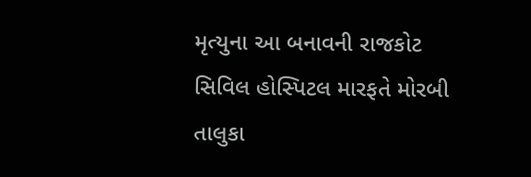મૃત્યુના આ બનાવની રાજકોટ સિવિલ હોસ્પિટલ મારફતે મોરબી તાલુકા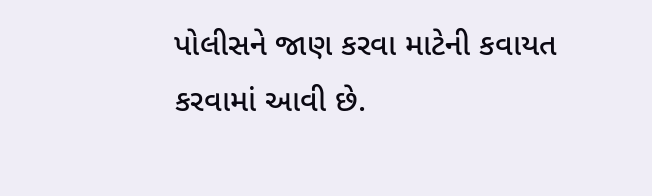પોલીસને જાણ કરવા માટેની કવાયત કરવામાં આવી છે.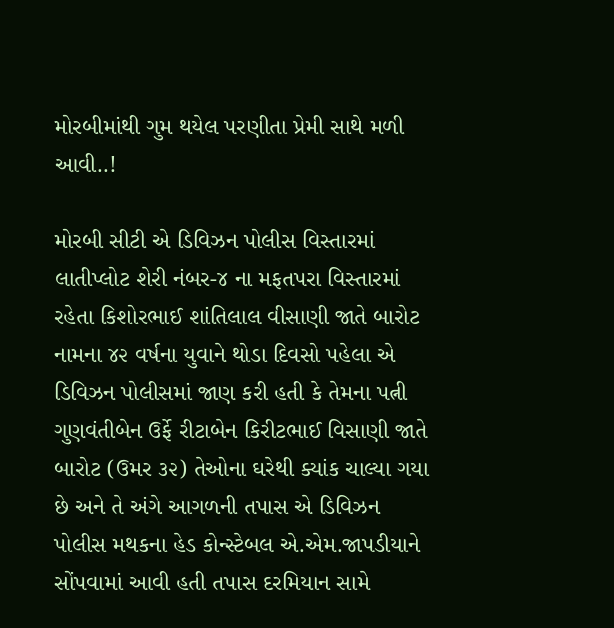મોરબીમાંથી ગુમ થયેલ પરણીતા પ્રેમી સાથે મળી આવી..!

મોરબી સીટી એ ડિવિઝન પોલીસ વિસ્તારમાં લાતીપ્લોટ શેરી નંબર-૪ ના મફતપરા વિસ્તારમાં રહેતા કિશોરભાઈ શાંતિલાલ વીસાણી જાતે બારોટ નામના ૪૨ વર્ષના યુવાને થોડા દિવસો પહેલા એ ડિવિઝન પોલીસમાં જાણ કરી હતી કે તેમના પત્ની ગુણવંતીબેન ઉર્ફે રીટાબેન કિરીટભાઈ વિસાણી જાતે બારોટ (ઉમર ૩૨) તેઓના ઘરેથી ક્યાંક ચાલ્યા ગયા છે અને તે અંગે આગળની તપાસ એ ડિવિઝન પોલીસ મથકના હેડ કોન્સ્ટેબલ એ.એમ.જાપડીયાને સોંપવામાં આવી હતી તપાસ દરમિયાન સામે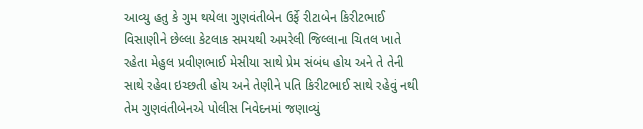આવ્યુ હતુ કે ગુમ થયેલા ગુણવંતીબેન ઉર્ફે રીટાબેન કિરીટભાઈ વિસાણીને છેલ્લા કેટલાક સમયથી અમરેલી જિલ્લાના ચિતલ ખાતે રહેતા મેહુલ પ્રવીણભાઈ મેસીયા સાથે પ્રેમ સંબંધ હોય અને તે તેની સાથે રહેવા ઇચ્છતી હોય અને તેણીને પતિ કિરીટભાઈ સાથે રહેવું નથી તેમ ગુણવંતીબેનએ પોલીસ નિવેદનમાં જણાવ્યું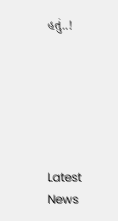હતું..!






Latest News